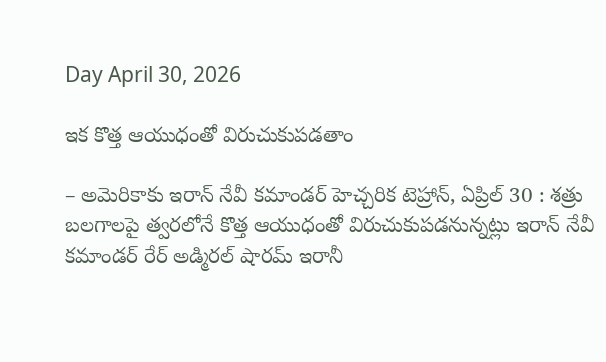Day April 30, 2026

ఇక కొత్త ఆయుధంతో విరుచుకుపడతాం

– అమెరికాకు ఇరాన్ నేవీ కమాండర్ హెచ్చరిక టెహ్రాన్, ఏప్రిల్ 30 : శత్రు బలగాలపై త్వరలోనే కొత్త ఆయుధంతో విరుచుకుపడనున్నట్లు ఇరాన్ నేవీ కమాండర్ రేర్ అడ్మిరల్ షారమ్ ఇరానీ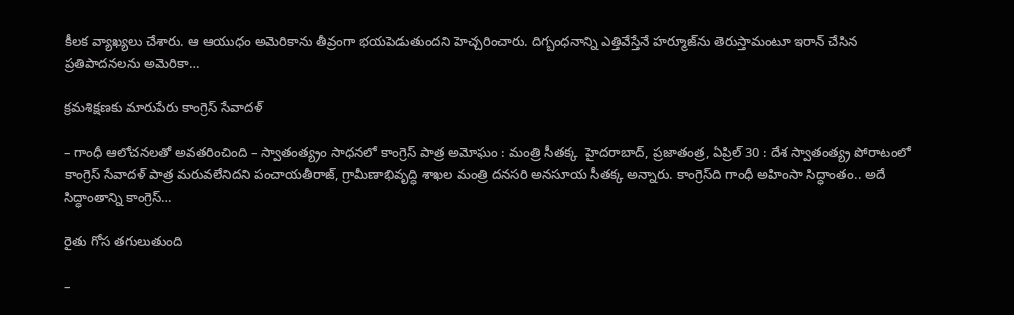కీలక వ్యాఖ్యలు చేశారు. ఆ ఆయుధం అమెరికాను తీవ్రంగా భయపెడుతుందని హెచ్చరించారు. దిగ్బంధనాన్ని ఎత్తివేస్తేనే హర్మూజ్‌ను తెరుస్తామంటూ ఇరాన్ చేసిన ప్రతిపాదనలను అమెరికా…

క్రమశిక్షణకు మారుపేరు కాంగ్రెస్ సేవాదళ్

– గాంధీ ఆలోచనలతో అవతరించింది – స్వాతంత్య్రం సాధనలో కాంగ్రెస్ పాత్ర అమోఘం : మంత్రి సీతక్క  హైదరాబాద్, ప్రజాతంత్ర, ఏప్రిల్ 30 : దేశ స్వాతంత్య్ర పోరాటంలో కాంగ్రెస్ సేవాదళ్ పాత్ర మరువలేనిదని పంచాయతీరాజ్, గ్రామీణాభివృద్ధి శాఖల మంత్రి దనసరి అనసూయ సీతక్క అన్నారు. కాంగ్రెస్‌ది గాంధీ అహింసా సిద్ధాంతం.. అదే సిద్ధాంతాన్ని కాంగ్రెస్…

రైతు గోస తగులుతుంది

–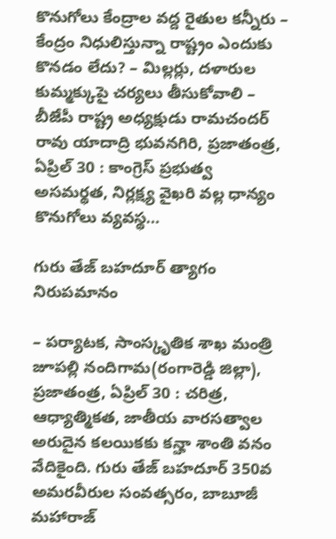కొనుగోలు కేంద్రాల వద్ద రైతుల కన్నీరు – కేంద్రం నిధులిస్తున్నా రాష్ట్రం ఎందుకు కొనడం లేదు? – మిల్లర్లు, దళారుల కుమ్మక్కుపై చర్యలు తీసుకోవాలి – బీజేపీ రాష్ట్ర అధ్యక్షుడు రామచందర్ రావు యాదాద్రి భువనగిరి, ప్రజాతంత్ర, ఏప్రిల్ 30 : కాంగ్రెస్ ప్రభుత్వ అసమర్థత, నిర్లక్ష్య వైఖరి వల్ల ధాన్యం కొనుగోలు వ్యవస్థ…

గురు తేజ్ బహదూర్ త్యాగం నిరుపమానం

– పర్యాటక, సాంస్కృతిక శాఖ మంత్రి జూపల్లి నందిగామ(రంగారెడ్డి జిల్లా), ప్రజాతంత్ర, ఏప్రిల్ 30 : చరిత్ర, ఆధ్యాత్మికత, జాతీయ వారసత్వాల అరుదైన కలయికకు కన్హా శాంతి వనం వేదికైంది. గురు తేజ్ బహదూర్ 350వ అమరవీరుల సంవత్సరం, బాబూజీ మహారాజ్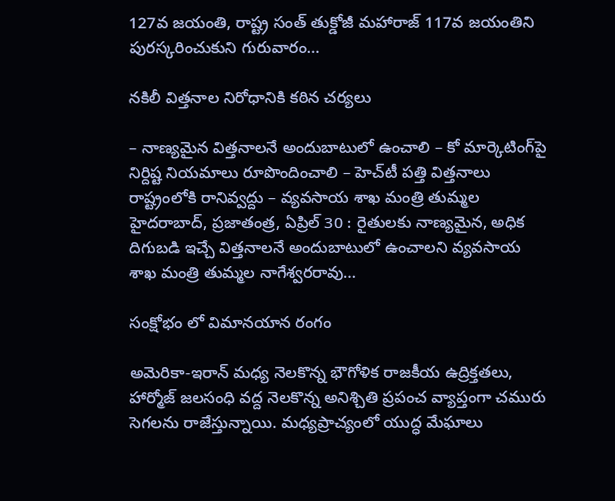127వ జయంతి, రాష్ట్ర సంత్ తుక్డోజీ మహారాజ్ 117వ జయంతిని పురస్కరించుకుని గురువారం…

నకిలీ విత్తనాల నిరోధానికి కఠిన చర్యలు

– నాణ్యమైన విత్తనాలనే అందుబాటులో ఉంచాలి – కో మార్కెటింగ్‌పై నిర్దిష్ట నియమాలు రూపొందించాలి – హెచ్‌టీ పత్తి విత్తనాలు రాష్ట్రంలోకి రానివ్వద్దు – వ్యవసాయ శాఖ మంత్రి తుమ్మల హైదరాబాద్, ప్రజాతంత్ర, ఏప్రిల్ 30 : రైతులకు నాణ్యమైన, అధిక దిగుబడి ఇచ్చే విత్తనాలనే అందుబాటులో ఉంచాలని వ్యవసాయ శాఖ మంత్రి తుమ్మల నాగేశ్వరరావు…

సంక్షోభం లో విమానయాన రంగం

అమెరికా-ఇరాన్ మధ్య నెలకొన్న భౌగోళిక రాజకీయ ఉద్రిక్తతలు, హార్మోజ్ జలసంధి వద్ద నెలకొన్న అనిశ్చితి ప్రపంచ వ్యాప్తంగా చమురు సెగలను రాజేస్తున్నాయి. మధ్యప్రాచ్యంలో యుద్ధ మేఘాలు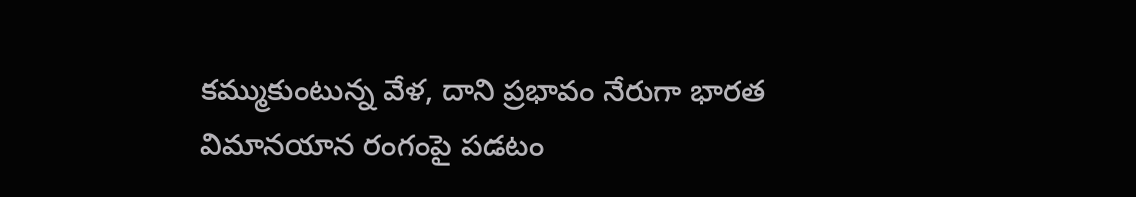కమ్ముకుంటున్న వేళ, దాని ప్రభావం నేరుగా భారత విమానయాన రంగంపై పడటం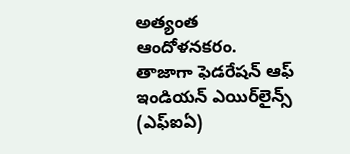అత్యంత ఆందోళనకరం. తాజాగా ఫెడరేషన్ ఆఫ్ ఇండియన్ ఎయిర్‌లైన్స్ (ఎఫ్ఐఏ)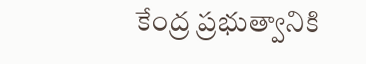కేంద్ర ప్రభుత్వానికి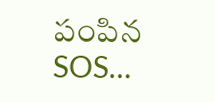పంపిన SOS…